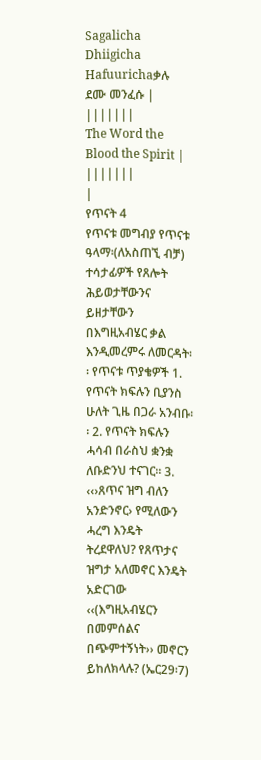Sagalicha Dhiigicha Hafuurichaቃሉ ደሙ መንፈሱ |
|||||||
The Word the Blood the Spirit |
|||||||
|
የጥናት 4
የጥናቱ መግብያ የጥናቱ ዓላማ፡(ለአስጠኚ ብቻ) ተሳታፊዎች የጸሎት ሕይወታቸውንና ይዘታቸውን በእግዚአብሄር ቃል እንዲመረምሩ ለመርዳት፡፡ የጥናቱ ጥያቄዎች 1. የጥናት ክፍሉን ቢያንስ ሁለት ጊዜ በጋራ አንብቡ፡፡ 2. የጥናት ክፍሉን ሓሳብ በራስህ ቋንቋ ለቡድንህ ተናገር፡፡ 3. ‹‹›ጸጥና ዝግ ብለን አንድንኖር› የሚለውን ሓረግ እንዴት ትረደዋለህ? የጸጥታና ዝግታ አለመኖር እንዴት አድርገው ‹‹(እግዚአብሄርን በመምሰልና በጭምተኝነት›› መኖርን ይከለክላሉ? (ኤር29፡7)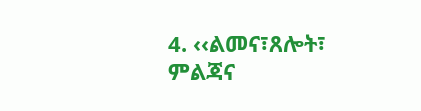4. ‹‹ልመና፣ጸሎት፣ ምልጃና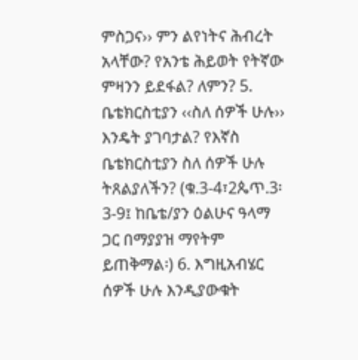ምስጋና›› ምን ልየነትና ሕብረት አላቸው? የአንቴ ሕይወት የትኛው ምዛንን ይደፋል? ለምን? 5. ቤቴክርስቲያን ‹‹ስለ ሰዎች ሁሉ›› እንዴት ያገባታል? የእኛስ ቤቴክርስቲያን ስለ ሰዎች ሁሉ ትጸልያለችን? (ቁ.3-4፣2ጴጥ.3፡3-9፤ ከቤቴ/ያን ዕልሁና ዓላማ ጋር በማያያዝ ማየትም ይጠቅማል፡) 6. እግዚአብሄር ሰዎች ሁሉ እንዲያውቁት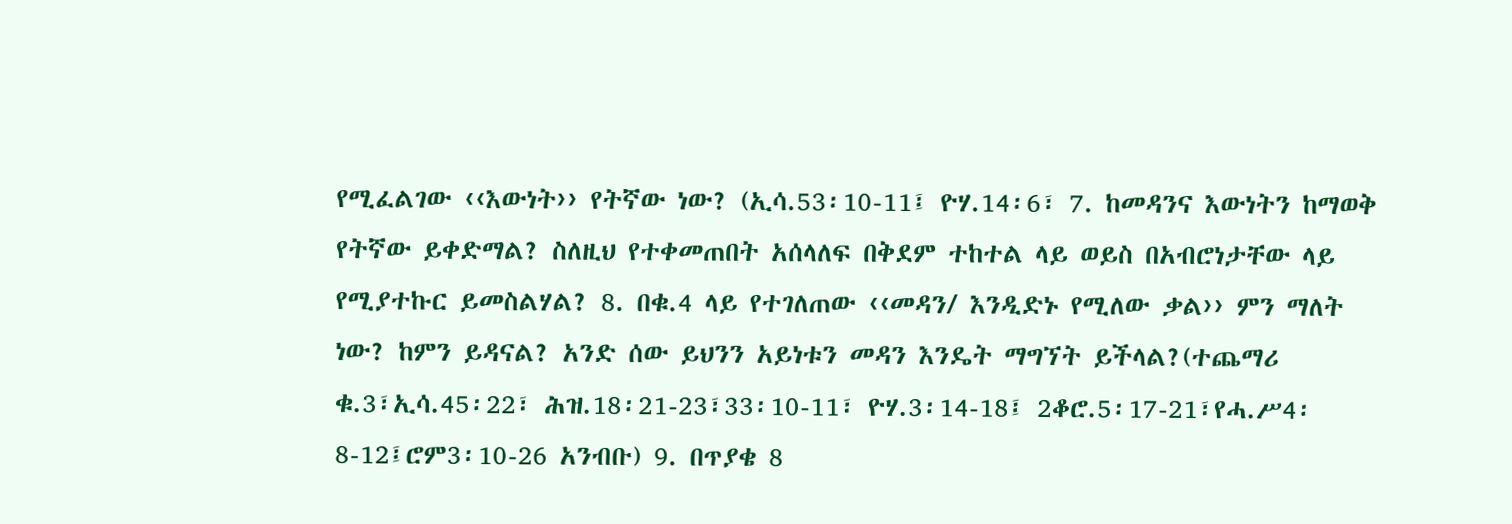የሚፈልገው ‹‹እውነት›› የትኛው ነው? (ኢሳ.53፡10-11፤ ዮሃ.14፡6፣ 7. ከመዳንና እውነትን ከማወቅ የትኛው ይቀድማል? ስለዚህ የተቀመጠበት አሰላለፍ በቅደም ተከተል ላይ ወይስ በአብሮነታቸው ላይ የሚያተኩር ይመስልሃል? 8. በቁ.4 ላይ የተገለጠው ‹‹መዳን/ እንዲድኑ የሚለው ቃል›› ምን ማለት ነው? ከምን ይዳናል? አንድ ሰው ይህንን አይነቱን መዳን እንዴት ማግኘት ይችላል?(ተጨማሪ ቁ.3፣ኢሳ.45፡22፣ ሕዝ.18፡21-23፣33፡10-11፣ ዮሃ.3፡14-18፤ 2ቆሮ.5፡17-21፣የሓ.ሥ4፡8-12፤ሮም3፡10-26 አንብቡ) 9. በጥያቄ 8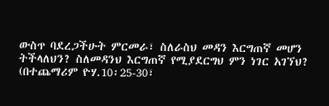ውስጥ ባደረጋችሁት ምርመራ፣ ስለራስህ መዳን እርግጠኛ መሆን ትችላለህን? ስለመዳንህ እርግጠኛ የሚያደርግህ ምን ነገር አገኘህ? (በተጨማሪም ዮሃ.10፡25-30፣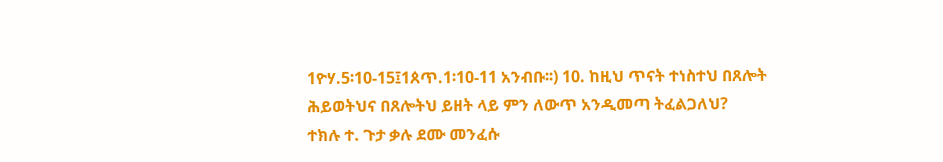1ዮሃ.5፡10-15፤1ጰጥ.1፡10-11 አንብቡ፡፡) 10. ከዚህ ጥናት ተነስተህ በጸሎት ሕይወትህና በጸሎትህ ይዘት ላይ ምን ለውጥ አንዲመጣ ትፈልጋለህ?
ተክሉ ተ. ጉታ ቃሉ ደሙ መንፈሱ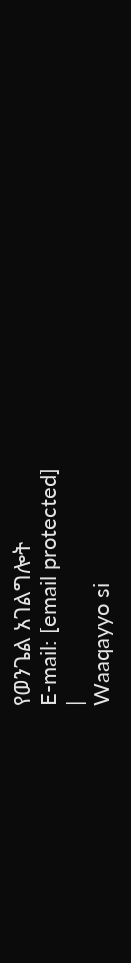የወንጌል አገልግሎት
E-mail: [email protected]
|
Waaqayyo si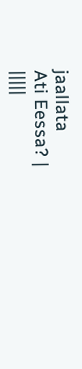jaallata
Ati Eessa? |
|||||